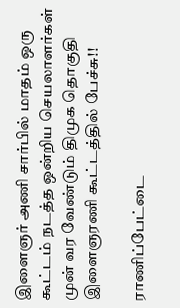இளைஞர் அணி சார்பில் மாதம் ஒரு கூட்டம் நடத்த ஒன்றிய செயலாளர்கள் முன் வர வேண்டும் திமுக தொகுதி இளைஞரணி கூட்டத்தில் பேச்சு!!

ராணிப்பேட்டை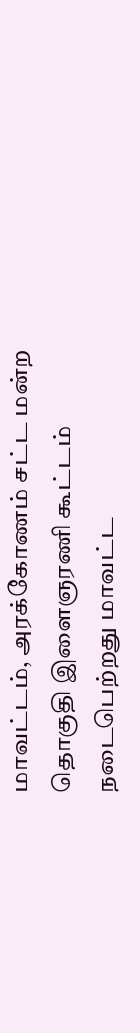மாவட்டம், அரக்கோணம் சட்ட மன்ற தொகுதி இளைஞரணி கூட்டம் நடைபெற்றது மாவட்ட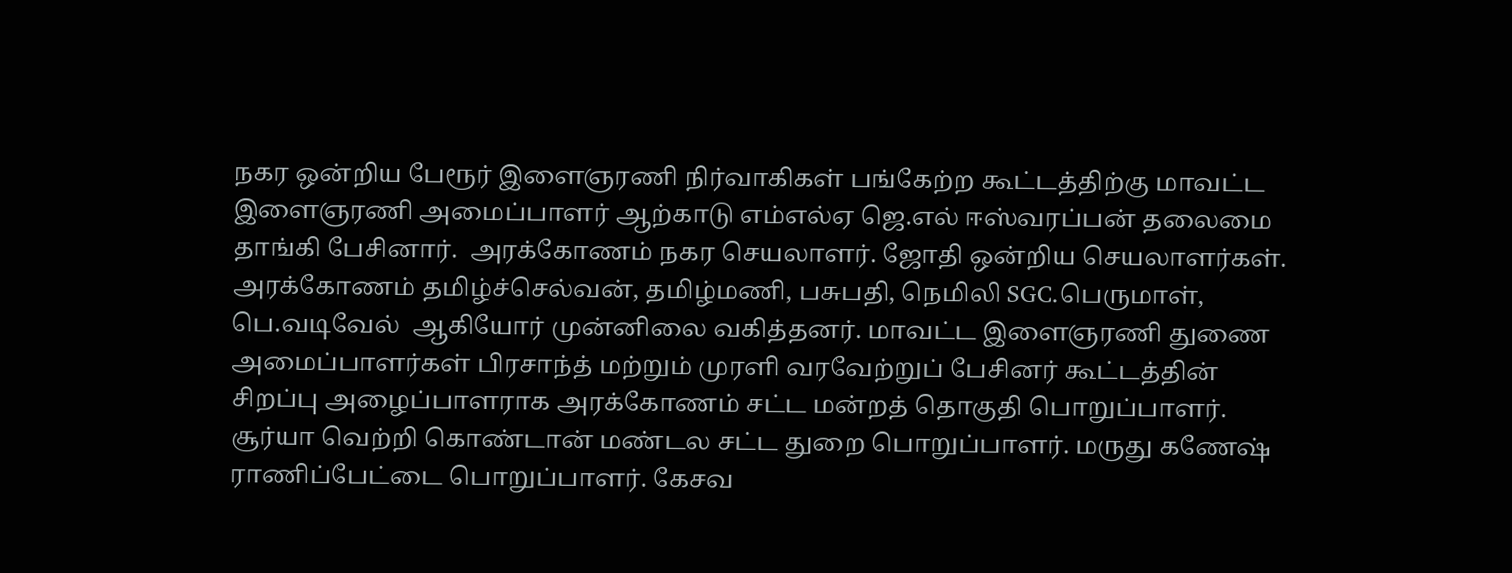நகர ஒன்றிய பேரூர் இளைஞரணி நிர்வாகிகள் பங்கேற்ற கூட்டத்திற்கு மாவட்ட இளைஞரணி அமைப்பாளர் ஆற்காடு எம்எல்ஏ ஜெ.எல் ஈஸ்வரப்பன் தலைமை தாங்கி பேசினார்.  அரக்கோணம் நகர செயலாளர். ஜோதி ஒன்றிய செயலாளர்கள். அரக்கோணம் தமிழ்ச்செல்வன், தமிழ்மணி, பசுபதி, நெமிலி SGC.பெருமாள், பெ.வடிவேல்  ஆகியோர் முன்னிலை வகித்தனர். மாவட்ட இளைஞரணி துணை அமைப்பாளர்கள் பிரசாந்த் மற்றும் முரளி வரவேற்றுப் பேசினர் கூட்டத்தின் சிறப்பு அழைப்பாளராக அரக்கோணம் சட்ட மன்றத் தொகுதி பொறுப்பாளர். சூர்யா வெற்றி கொண்டான் மண்டல சட்ட துறை பொறுப்பாளர். மருது கணேஷ் ராணிப்பேட்டை பொறுப்பாளர். கேசவ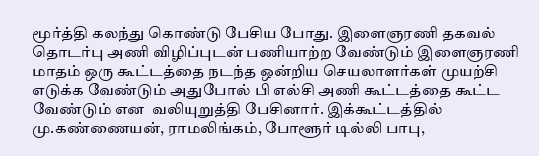மூர்த்தி கலந்து கொண்டு பேசிய போது. இளைஞரணி தகவல் தொடர்பு அணி விழிப்புடன் பணியாற்ற வேண்டும் இளைஞரணி மாதம் ஒரு கூட்டத்தை நடந்த ஒன்றிய செயலாளர்கள் முயற்சி எடுக்க வேண்டும் அதுபோல் பி எல்சி அணி கூட்டத்தை கூட்ட வேண்டும் என  வலியுறுத்தி பேசினார். இக்கூட்டத்தில் மு.கண்ணையன், ராமலிங்கம், போளூர் டில்லி பாபு,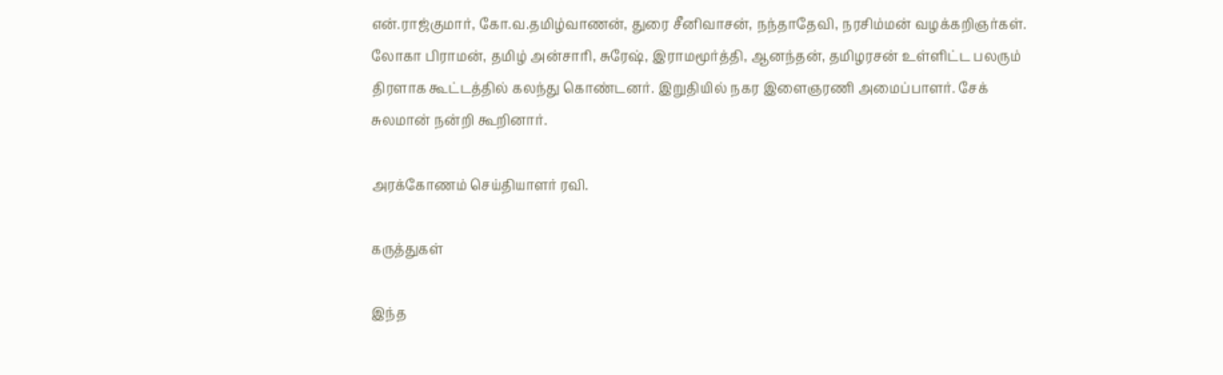என்.ராஜ்குமார், கோ.வ.தமிழ்வாணன், துரை சீனிவாசன், நந்தாதேவி, நரசிம்மன் வழக்கறிஞர்கள். லோகா பிராமன், தமிழ் அன்சாரி, சுரேஷ், இராமமூர்த்தி, ஆனந்தன், தமிழரசன் உள்ளிட்ட பலரும் திரளாக கூட்டத்தில் கலந்து கொண்டனர். இறுதியில் நகர இளைஞரணி அமைப்பாளர். சேக் சுலமான் நன்றி கூறினார்.

அரக்கோணம் செய்தியாளர் ரவி.

கருத்துகள்

இந்த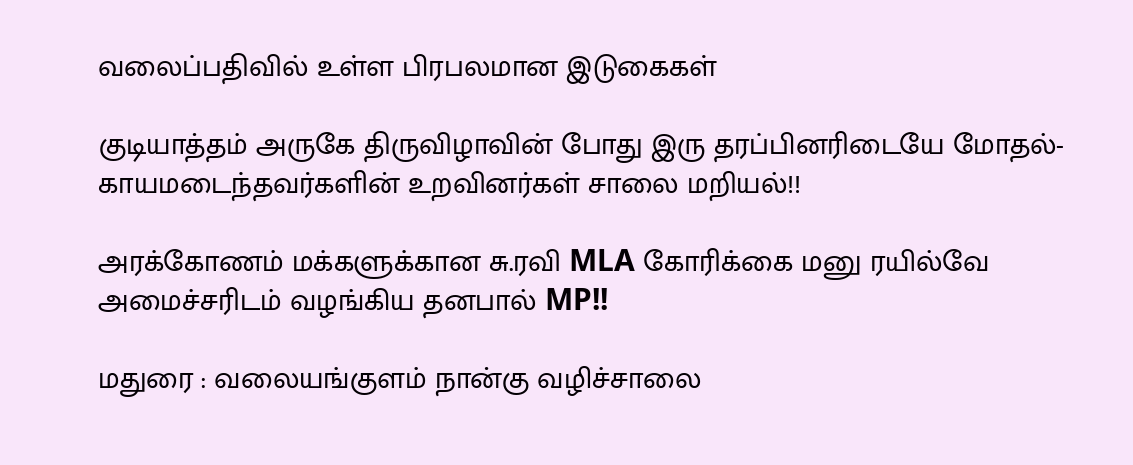வலைப்பதிவில் உள்ள பிரபலமான இடுகைகள்

குடியாத்தம் அருகே திருவிழாவின் போது இரு தரப்பினரிடையே மோதல்- காயமடைந்தவர்களின் உறவினர்கள் சாலை மறியல்!!

அரக்கோணம் மக்களுக்கான சு.ரவி MLA கோரிக்கை மனு ரயில்வே அமைச்சரிடம் வழங்கிய தனபால் MP!!

மதுரை : வலையங்குளம் நான்கு வழிச்சாலை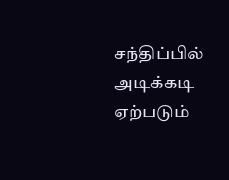சந்திப்பில் அடிக்கடி ஏற்படும்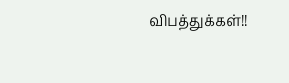விபத்துக்கள்!!